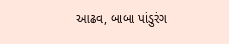આઢવ, બાબા પાંડુરંગ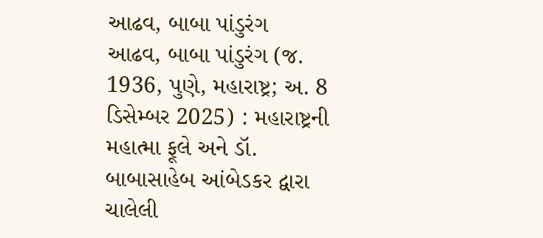આઢવ, બાબા પાંડુરંગ
આઢવ, બાબા પાંડુરંગ (જ. 1936, પુણે, મહારાષ્ટ્ર; અ. 8 ડિસેમ્બર 2025) : મહારાષ્ટ્રની મહાત્મા ફૂલે અને ડૉ. બાબાસાહેબ આંબેડકર દ્વારા ચાલેલી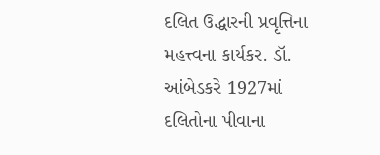દલિત ઉદ્ધારની પ્રવૃત્તિના મહત્ત્વના કાર્યકર. ડૉ. આંબેડકરે 1927માં દલિતોના પીવાના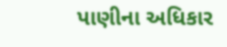પાણીના અધિકાર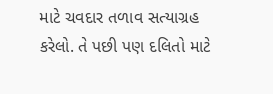માટે ચવદાર તળાવ સત્યાગ્રહ કરેલો. તે પછી પણ દલિતો માટે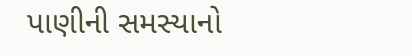પાણીની સમસ્યાનો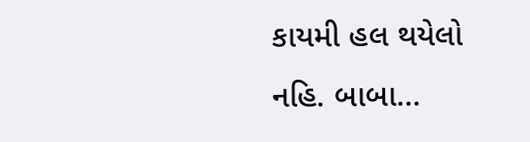કાયમી હલ થયેલો નહિ. બાબા…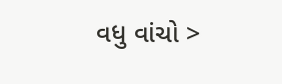વધુ વાંચો >